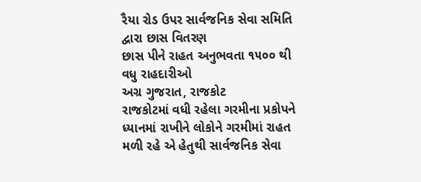રૈયા રોડ ઉપર સાર્વજનિક સેવા સમિતિ દ્વારા છાસ વિતરણ
છાસ પીને રાહત અનુભવતા ૧૫૦૦ થી વધુ રાહદારીઓ
અગ્ર ગુજરાત, રાજકોટ
રાજકોટમાં વધી રહેલા ગરમીના પ્રકોપને ધ્યાનમાં રાખીને લોકોને ગરમીમાં રાહત મળી રહે એ હેતુથી સાર્વજનિક સેવા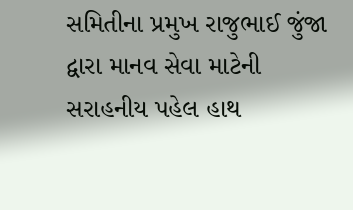સમિતીના પ્રમુખ રાજુભાઈ જુંજા દ્વારા માનવ સેવા માટેની સરાહનીય પહેલ હાથ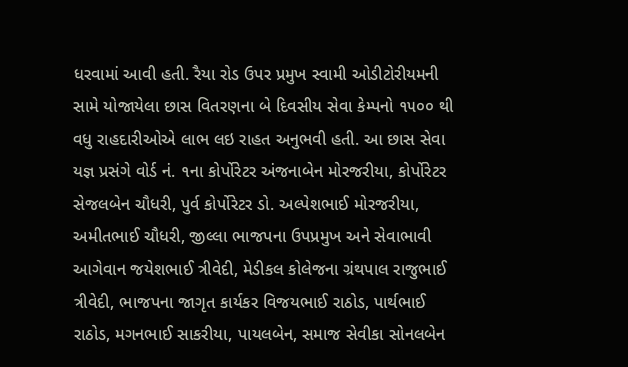ધરવામાં આવી હતી. રૈયા રોડ ઉપર પ્રમુખ સ્વામી ઓડીટોરીયમની સામે યોજાયેલા છાસ વિતરણના બે દિવસીય સેવા કેમ્પનો ૧૫૦૦ થી વધુ રાહદારીઓએ લાભ લઇ રાહત અનુભવી હતી. આ છાસ સેવા યજ્ઞ પ્રસંગે વોર્ડ નં. ૧ના કોર્પોરેટર અંજનાબેન મોરજરીયા, કોર્પોરેટર સેજલબેન ચૌધરી, પુર્વ કોર્પોરેટર ડો. અલ્પેશભાઈ મોરજરીયા, અમીતભાઈ ચૌધરી, જીલ્લા ભાજપના ઉપપ્રમુખ અને સેવાભાવી આગેવાન જયેશભાઈ ત્રીવેદી, મેડીકલ કોલેજના ગ્રંથપાલ રાજુભાઈ ત્રીવેદી, ભાજપના જાગૃત કાર્યકર વિજયભાઈ રાઠોડ, પાર્થભાઈ રાઠોડ, મગનભાઈ સાકરીયા, પાયલબેન, સમાજ સેવીકા સોનલબેન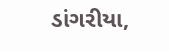ડાંગરીયા,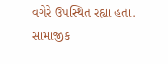વગેરે ઉપસ્થિત રહ્યા હતા.
સામાજીક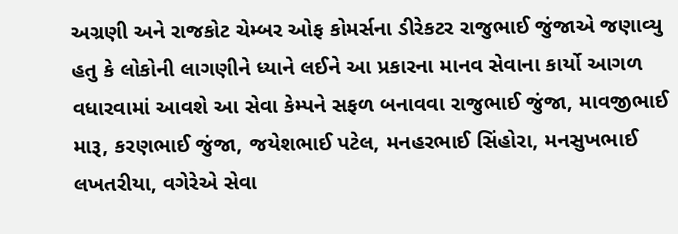અગ્રણી અને રાજકોટ ચેમ્બર ઓફ કોમર્સના ડીરેકટર રાજુભાઈ જુંજાએ જણાવ્યુ હતુ કે લોકોની લાગણીને ધ્યાને લઈને આ પ્રકારના માનવ સેવાના કાર્યો આગળ વધારવામાં આવશે આ સેવા કેમ્પને સફળ બનાવવા રાજુભાઈ જુંજા, માવજીભાઈ મારૂ, કરણભાઈ જુંજા, જયેશભાઈ પટેલ, મનહરભાઈ સિંહોરા, મનસુખભાઈ લખતરીયા, વગેરેએ સેવા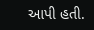આપી હતી.